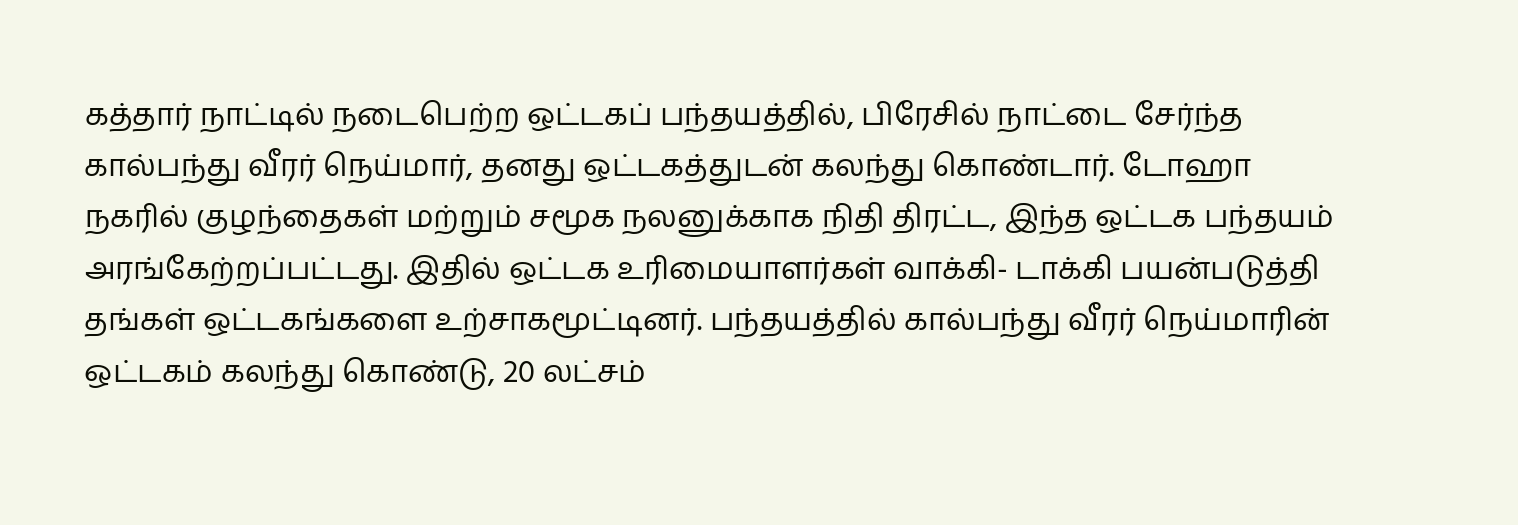கத்தார் நாட்டில் நடைபெற்ற ஒட்டகப் பந்தயத்தில், பிரேசில் நாட்டை சேர்ந்த கால்பந்து வீரர் நெய்மார், தனது ஒட்டகத்துடன் கலந்து கொண்டார். டோஹா நகரில் குழந்தைகள் மற்றும் சமூக நலனுக்காக நிதி திரட்ட, இந்த ஒட்டக பந்தயம் அரங்கேற்றப்பட்டது. இதில் ஒட்டக உரிமையாளர்கள் வாக்கி- டாக்கி பயன்படுத்தி தங்கள் ஒட்டகங்களை உற்சாகமூட்டினர். பந்தயத்தில் கால்பந்து வீரர் நெய்மாரின் ஒட்டகம் கலந்து கொண்டு, 20 லட்சம்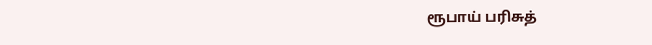ரூபாய் பரிசுத்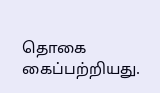தொகை கைப்பற்றியது.